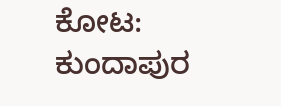ಕೋಟ: ಕುಂದಾಪುರ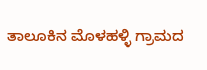ತಾಲೂಕಿನ ಮೊಳಹಳ್ಳಿ ಗ್ರಾಮದ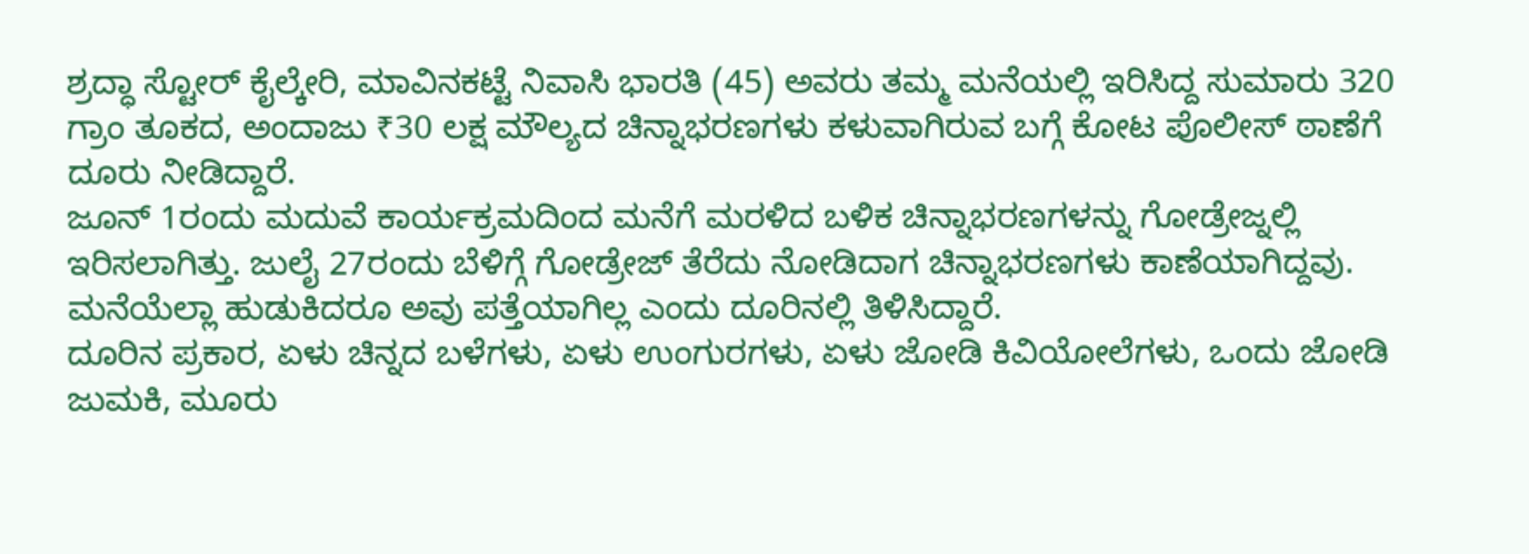ಶ್ರದ್ಧಾ ಸ್ಟೋರ್ ಕೈಲ್ಕೇರಿ, ಮಾವಿನಕಟ್ಟೆ ನಿವಾಸಿ ಭಾರತಿ (45) ಅವರು ತಮ್ಮ ಮನೆಯಲ್ಲಿ ಇರಿಸಿದ್ದ ಸುಮಾರು 320 ಗ್ರಾಂ ತೂಕದ, ಅಂದಾಜು ₹30 ಲಕ್ಷ ಮೌಲ್ಯದ ಚಿನ್ನಾಭರಣಗಳು ಕಳುವಾಗಿರುವ ಬಗ್ಗೆ ಕೋಟ ಪೊಲೀಸ್ ಠಾಣೆಗೆ ದೂರು ನೀಡಿದ್ದಾರೆ.
ಜೂನ್ 1ರಂದು ಮದುವೆ ಕಾರ್ಯಕ್ರಮದಿಂದ ಮನೆಗೆ ಮರಳಿದ ಬಳಿಕ ಚಿನ್ನಾಭರಣಗಳನ್ನು ಗೋಡ್ರೇಜ್ನಲ್ಲಿ ಇರಿಸಲಾಗಿತ್ತು. ಜುಲೈ 27ರಂದು ಬೆಳಿಗ್ಗೆ ಗೋಡ್ರೇಜ್ ತೆರೆದು ನೋಡಿದಾಗ ಚಿನ್ನಾಭರಣಗಳು ಕಾಣೆಯಾಗಿದ್ದವು. ಮನೆಯೆಲ್ಲಾ ಹುಡುಕಿದರೂ ಅವು ಪತ್ತೆಯಾಗಿಲ್ಲ ಎಂದು ದೂರಿನಲ್ಲಿ ತಿಳಿಸಿದ್ದಾರೆ.
ದೂರಿನ ಪ್ರಕಾರ, ಏಳು ಚಿನ್ನದ ಬಳೆಗಳು, ಏಳು ಉಂಗುರಗಳು, ಏಳು ಜೋಡಿ ಕಿವಿಯೋಲೆಗಳು, ಒಂದು ಜೋಡಿ ಜುಮಕಿ, ಮೂರು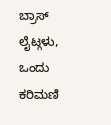ಬ್ರಾಸ್ ಲೈಟ್ಗಳು, ಒಂದು ಕರಿಮಣಿ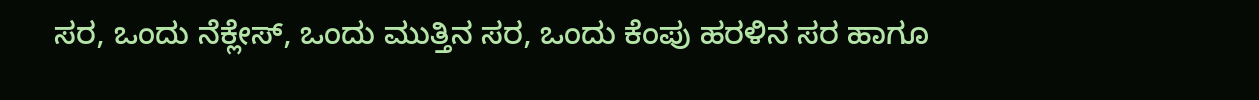ಸರ, ಒಂದು ನೆಕ್ಲೇಸ್, ಒಂದು ಮುತ್ತಿನ ಸರ, ಒಂದು ಕೆಂಪು ಹರಳಿನ ಸರ ಹಾಗೂ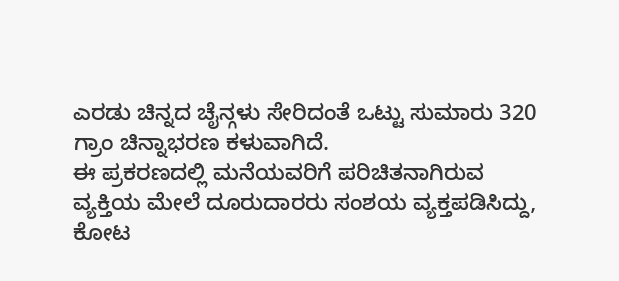ಎರಡು ಚಿನ್ನದ ಚೈನ್ಗಳು ಸೇರಿದಂತೆ ಒಟ್ಟು ಸುಮಾರು 320 ಗ್ರಾಂ ಚಿನ್ನಾಭರಣ ಕಳುವಾಗಿದೆ.
ಈ ಪ್ರಕರಣದಲ್ಲಿ ಮನೆಯವರಿಗೆ ಪರಿಚಿತನಾಗಿರುವ ವ್ಯಕ್ತಿಯ ಮೇಲೆ ದೂರುದಾರರು ಸಂಶಯ ವ್ಯಕ್ತಪಡಿಸಿದ್ದು, ಕೋಟ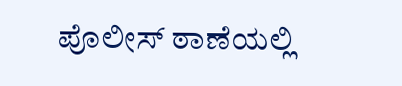ಪೊಲೀಸ್ ಠಾಣೆಯಲ್ಲಿ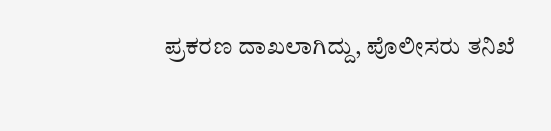ಪ್ರಕರಣ ದಾಖಲಾಗಿದ್ದು, ಪೊಲೀಸರು ತನಿಖೆ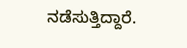ನಡೆಸುತ್ತಿದ್ದಾರೆ.